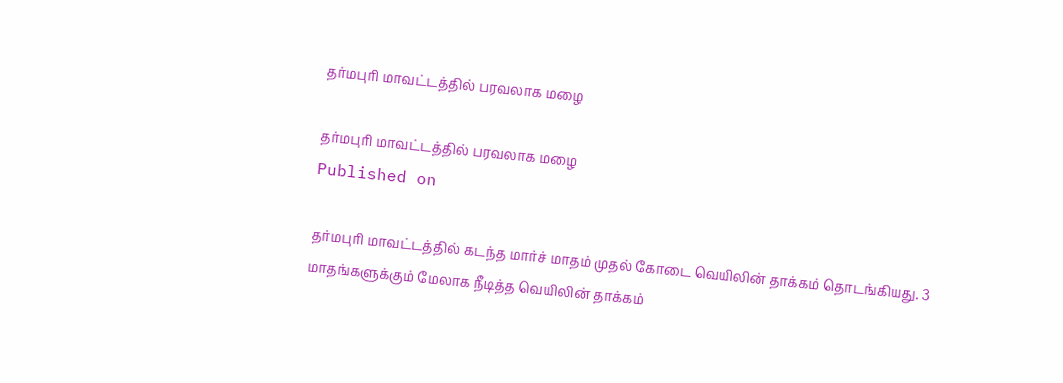தர்மபுரி மாவட்டத்தில் பரவலாக மழை

தர்மபுரி மாவட்டத்தில் பரவலாக மழை
Published on

தர்மபுரி மாவட்டத்தில் கடந்த மார்ச் மாதம் முதல் கோடை வெயிலின் தாக்கம் தொடங்கியது. 3 மாதங்களுக்கும் மேலாக நீடித்த வெயிலின் தாக்கம்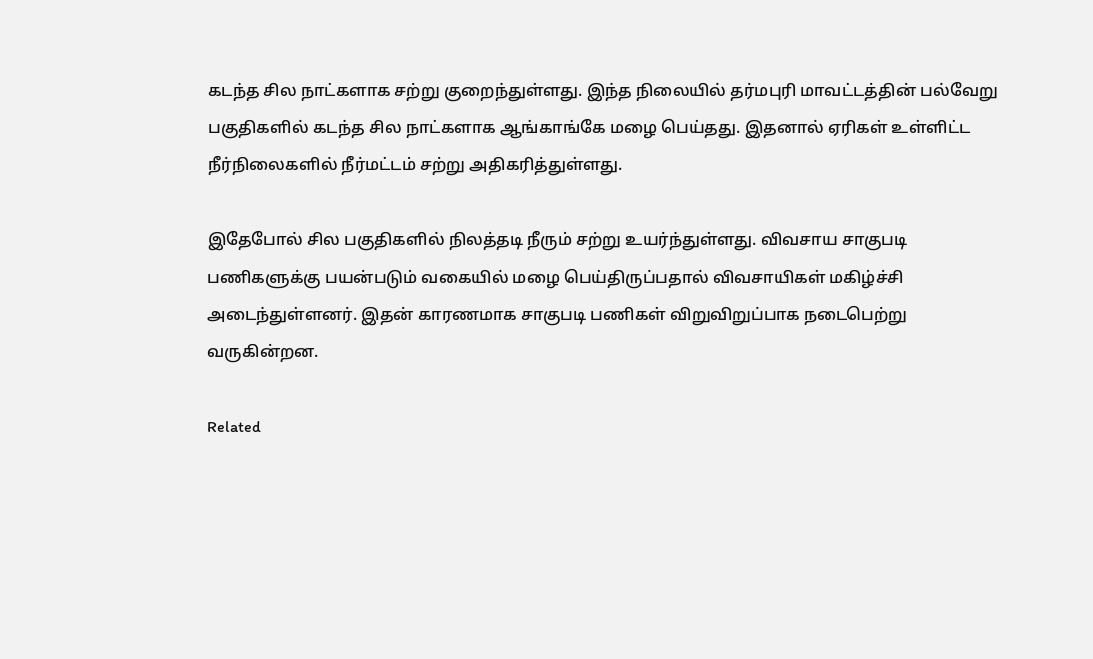கடந்த சில நாட்களாக சற்று குறைந்துள்ளது. இந்த நிலையில் தர்மபுரி மாவட்டத்தின் பல்வேறு பகுதிகளில் கடந்த சில நாட்களாக ஆங்காங்கே மழை பெய்தது. இதனால் ஏரிகள் உள்ளிட்ட நீர்நிலைகளில் நீர்மட்டம் சற்று அதிகரித்துள்ளது.

இதேபோல் சில பகுதிகளில் நிலத்தடி நீரும் சற்று உயர்ந்துள்ளது. விவசாய சாகுபடி பணிகளுக்கு பயன்படும் வகையில் மழை பெய்திருப்பதால் விவசாயிகள் மகிழ்ச்சி அடைந்துள்ளனர். இதன் காரணமாக சாகுபடி பணிகள் விறுவிறுப்பாக நடைபெற்று வருகின்றன.

Related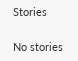Stories

No stories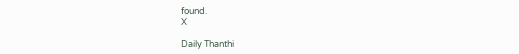found.
X

Daily Thanthi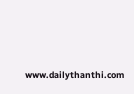www.dailythanthi.com